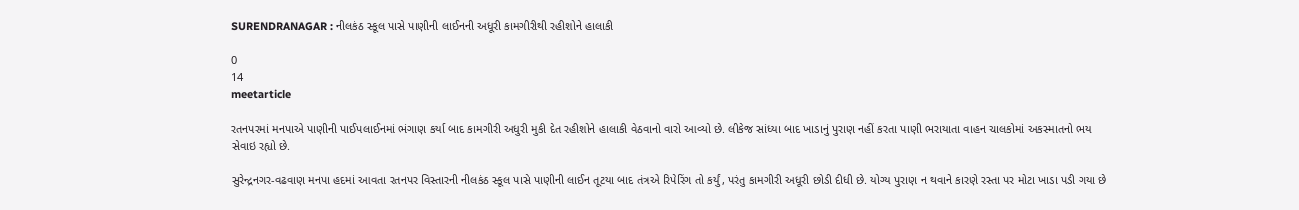SURENDRANAGAR : નીલકંઠ સ્કૂલ પાસે પાણીની લાઈનની અધૂરી કામગીરીથી રહીશોને હાલાકી

0
14
meetarticle

રતનપરમાં મનપાએ પાણીની પાઈપલાઈનમાં ભંગાણ કર્યા બાદ કામગીરી અધુરી મુકી દેત રહીશોને હાલાકી વેઠવાનો વારો આવ્યો છે. લીકેજ સાંધ્યા બાદ ખાડાનું પુરાણ નહીં કરતા પાણી ભરાયાતા વાહન ચાલકોમાં અકસ્માતનો ભય સેવાઇ રહ્યો છે.

સુરેન્દ્રનગર-વઢવાણ મનપા હદમાં આવતા રતનપર વિસ્તારની નીલકંઠ સ્કૂલ પાસે પાણીની લાઈન તૂટયા બાદ તંત્રએ રિપેરિંગ તો કર્યું, પરંતુ કામગીરી અધૂરી છોડી દીધી છે. યોગ્ય પુરાણ ન થવાને કારણે રસ્તા પર મોટા ખાડા પડી ગયા છે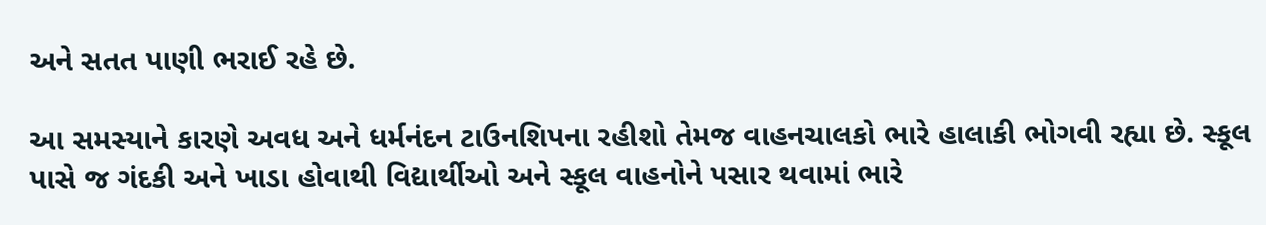અને સતત પાણી ભરાઈ રહે છે.

આ સમસ્યાને કારણે અવધ અને ધર્મનંદન ટાઉનશિપના રહીશો તેમજ વાહનચાલકો ભારે હાલાકી ભોગવી રહ્યા છે. સ્કૂલ પાસે જ ગંદકી અને ખાડા હોવાથી વિદ્યાર્થીઓ અને સ્કૂલ વાહનોને પસાર થવામાં ભારે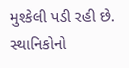મુશ્કેલી પડી રહી છે. સ્થાનિકોનો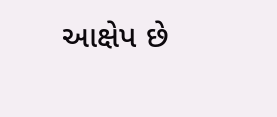આક્ષેપ છે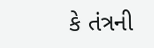કે તંત્રની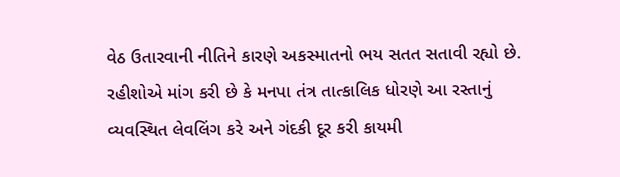વેઠ ઉતારવાની નીતિને કારણે અકસ્માતનો ભય સતત સતાવી રહ્યો છે. રહીશોએ માંગ કરી છે કે મનપા તંત્ર તાત્કાલિક ધોરણે આ રસ્તાનું વ્યવસ્થિત લેવલિંગ કરે અને ગંદકી દૂર કરી કાયમી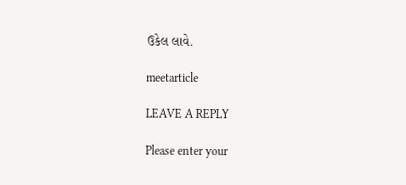ઉકેલ લાવે.

meetarticle

LEAVE A REPLY

Please enter your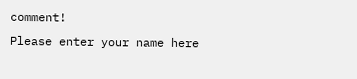comment!
Please enter your name here